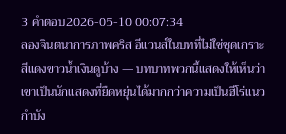3 คำตอบ2026-05-10 00:07:34
ลองจินตนาการภาพคริส อีแวนส์ในบทที่ไม่ใช่ชุดเกราะสีแดงขาวน้ำเงินดูบ้าง — บทบาทพวกนี้แสดงให้เห็นว่าเขาเป็นนักแสดงที่ยืดหยุ่นได้มากกว่าความเป็นฮีโร่แนวกำบัง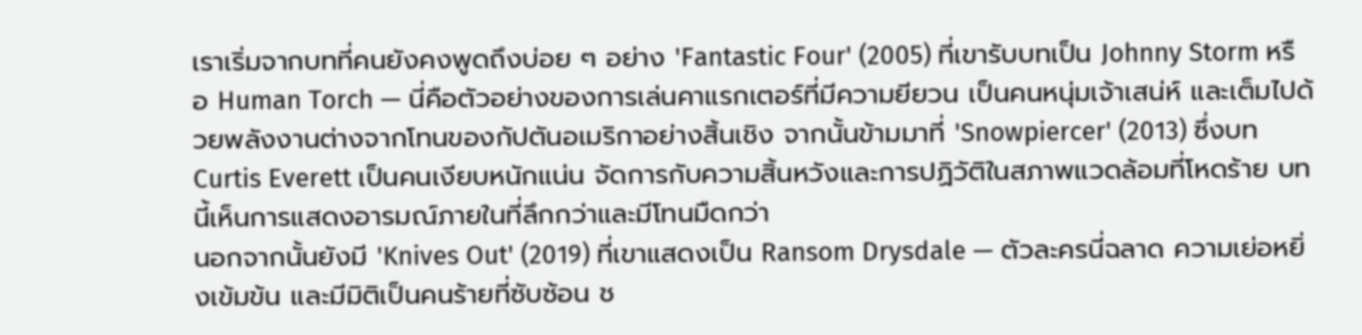เราเริ่มจากบทที่คนยังคงพูดถึงบ่อย ๆ อย่าง 'Fantastic Four' (2005) ที่เขารับบทเป็น Johnny Storm หรือ Human Torch — นี่คือตัวอย่างของการเล่นคาแรกเตอร์ที่มีความยียวน เป็นคนหนุ่มเจ้าเสน่ห์ และเต็มไปด้วยพลังงานต่างจากโทนของกัปตันอเมริกาอย่างสิ้นเชิง จากนั้นข้ามมาที่ 'Snowpiercer' (2013) ซึ่งบท Curtis Everett เป็นคนเงียบหนักแน่น จัดการกับความสิ้นหวังและการปฏิวัติในสภาพแวดล้อมที่โหดร้าย บทนี้เห็นการแสดงอารมณ์ภายในที่ลึกกว่าและมีโทนมืดกว่า
นอกจากนั้นยังมี 'Knives Out' (2019) ที่เขาแสดงเป็น Ransom Drysdale — ตัวละครนี่ฉลาด ความเย่อหยิ่งเข้มข้น และมีมิติเป็นคนร้ายที่ซับซ้อน ช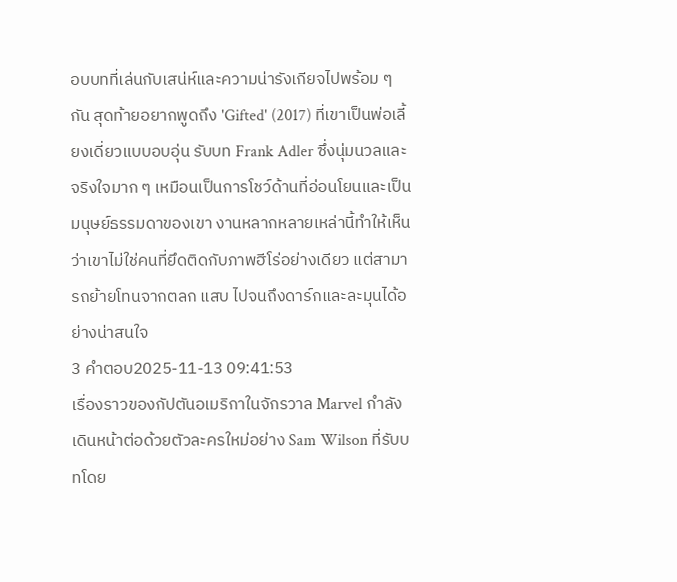อบบทที่เล่นกับเสน่ห์และความน่ารังเกียจไปพร้อม ๆ กัน สุดท้ายอยากพูดถึง 'Gifted' (2017) ที่เขาเป็นพ่อเลี้ยงเดี่ยวแบบอบอุ่น รับบท Frank Adler ซึ่งนุ่มนวลและจริงใจมาก ๆ เหมือนเป็นการโชว์ด้านที่อ่อนโยนและเป็นมนุษย์ธรรมดาของเขา งานหลากหลายเหล่านี้ทำให้เห็นว่าเขาไม่ใช่คนที่ยึดติดกับภาพฮีโร่อย่างเดียว แต่สามารถย้ายโทนจากตลก แสบ ไปจนถึงดาร์กและละมุนได้อย่างน่าสนใจ
3 คำตอบ2025-11-13 09:41:53
เรื่องราวของกัปตันอเมริกาในจักรวาล Marvel กำลังเดินหน้าต่อด้วยตัวละครใหม่อย่าง Sam Wilson ที่รับบทโดย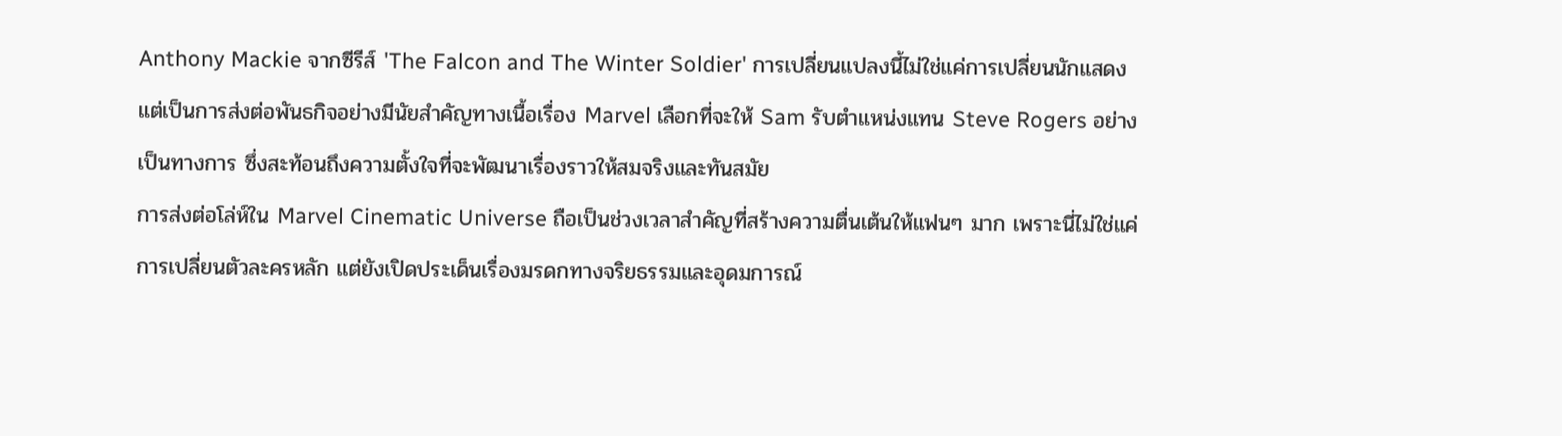Anthony Mackie จากซีรีส์ 'The Falcon and The Winter Soldier' การเปลี่ยนแปลงนี้ไม่ใช่แค่การเปลี่ยนนักแสดง แต่เป็นการส่งต่อพันธกิจอย่างมีนัยสำคัญทางเนื้อเรื่อง Marvel เลือกที่จะให้ Sam รับตำแหน่งแทน Steve Rogers อย่างเป็นทางการ ซึ่งสะท้อนถึงความตั้งใจที่จะพัฒนาเรื่องราวให้สมจริงและทันสมัย
การส่งต่อโล่ห์ใน Marvel Cinematic Universe ถือเป็นช่วงเวลาสำคัญที่สร้างความตื่นเต้นให้แฟนๆ มาก เพราะนี่ไม่ใช่แค่การเปลี่ยนตัวละครหลัก แต่ยังเปิดประเด็นเรื่องมรดกทางจริยธรรมและอุดมการณ์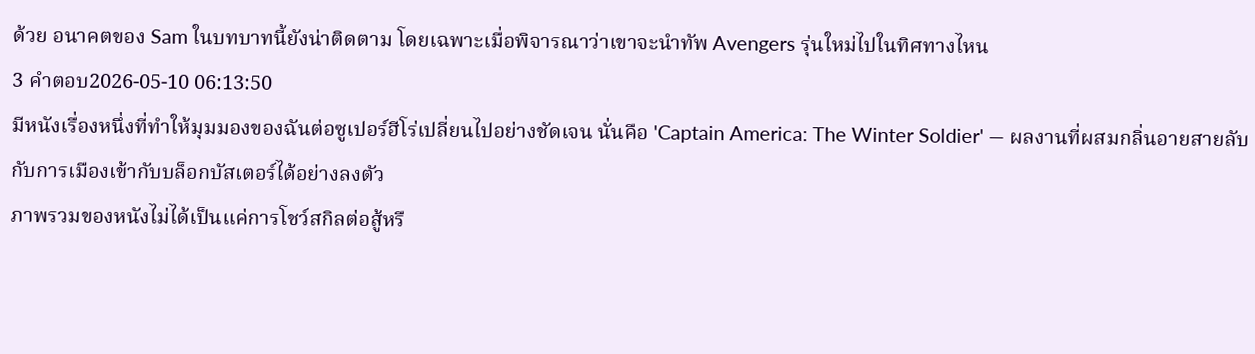ด้วย อนาคตของ Sam ในบทบาทนี้ยังน่าติดตาม โดยเฉพาะเมื่อพิจารณาว่าเขาจะนำทัพ Avengers รุ่นใหม่ไปในทิศทางไหน
3 คำตอบ2026-05-10 06:13:50
มีหนังเรื่องหนึ่งที่ทำให้มุมมองของฉันต่อซูเปอร์ฮีโร่เปลี่ยนไปอย่างชัดเจน นั่นคือ 'Captain America: The Winter Soldier' — ผลงานที่ผสมกลิ่นอายสายลับกับการเมืองเข้ากับบล็อกบัสเตอร์ได้อย่างลงตัว
ภาพรวมของหนังไม่ได้เป็นแค่การโชว์สกิลต่อสู้หรื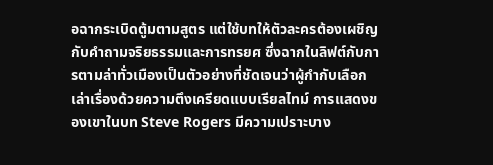อฉากระเบิดตู้มตามสูตร แต่ใช้บทให้ตัวละครต้องเผชิญกับคำถามจริยธรรมและการทรยศ ซึ่งฉากในลิฟต์กับการตามล่าทั่วเมืองเป็นตัวอย่างที่ชัดเจนว่าผู้กำกับเลือกเล่าเรื่องด้วยความตึงเครียดแบบเรียลไทม์ การแสดงของเขาในบท Steve Rogers มีความเปราะบาง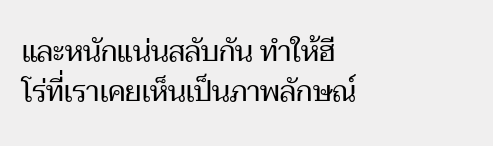และหนักแน่นสลับกัน ทำให้ฮีโร่ที่เราเคยเห็นเป็นภาพลักษณ์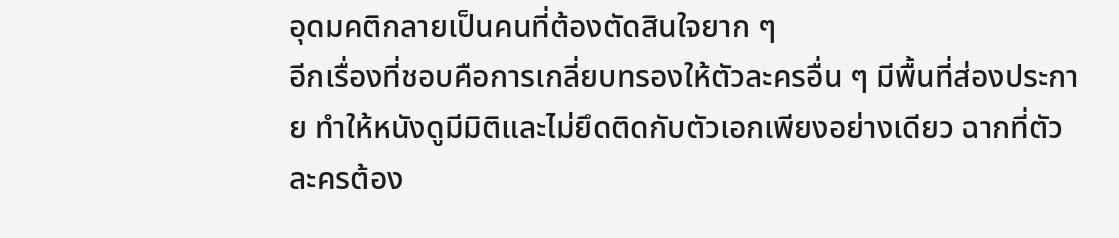อุดมคติกลายเป็นคนที่ต้องตัดสินใจยาก ๆ
อีกเรื่องที่ชอบคือการเกลี่ยบทรองให้ตัวละครอื่น ๆ มีพื้นที่ส่องประกาย ทำให้หนังดูมีมิติและไม่ยึดติดกับตัวเอกเพียงอย่างเดียว ฉากที่ตัวละครต้อง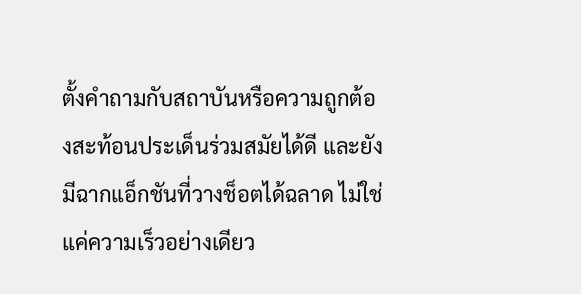ตั้งคำถามกับสถาบันหรือความถูกต้องสะท้อนประเด็นร่วมสมัยได้ดี และยังมีฉากแอ็กชันที่วางช็อตได้ฉลาด ไม่ใช่แค่ความเร็วอย่างเดียว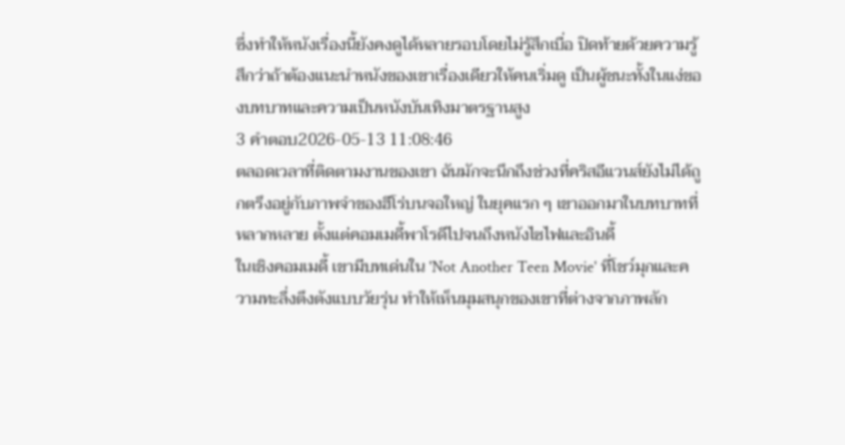ซึ่งทำให้หนังเรื่องนี้ยังคงดูได้หลายรอบโดยไม่รู้สึกเบื่อ ปิดท้ายด้วยความรู้สึกว่าถ้าต้องแนะนำหนังของเขาเรื่องเดียวให้คนเริ่มดู เป็นผู้ชนะทั้งในแง่ของบทบาทและความเป็นหนังบันเทิงมาตรฐานสูง
3 คำตอบ2026-05-13 11:08:46
ตลอดเวลาที่ติดตามงานของเขา ฉันมักจะนึกถึงช่วงที่คริสอีแวนส์ยังไม่ได้ถูกตรึงอยู่กับภาพจำของฮีโร่บนจอใหญ่ ในยุคแรก ๆ เขาออกมาในบทบาทที่หลากหลาย ตั้งแต่คอมเมดี้พาโรดีไปจนถึงหนังไซไฟและอินดี้
ในเชิงคอมเมดี้ เขามีบทเด่นใน 'Not Another Teen Movie' ที่โชว์มุกและความทะลึ่งตึงตังแบบวัยรุ่น ทำให้เห็นมุมสนุกของเขาที่ต่างจากภาพลัก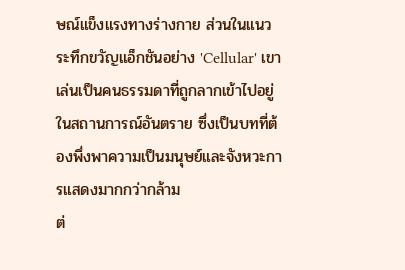ษณ์แข็งแรงทางร่างกาย ส่วนในแนวระทึกขวัญแอ็กชันอย่าง 'Cellular' เขาเล่นเป็นคนธรรมดาที่ถูกลากเข้าไปอยู่ในสถานการณ์อันตราย ซึ่งเป็นบทที่ต้องพึ่งพาความเป็นมนุษย์และจังหวะการแสดงมากกว่ากล้าม
ต่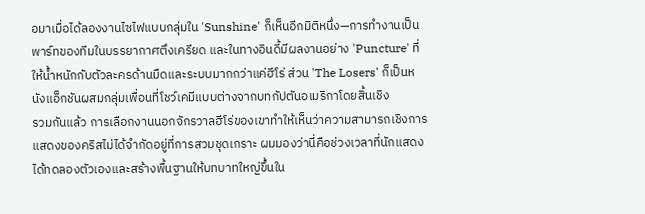อมาเมื่อได้ลองงานไซไฟแบบกลุ่มใน 'Sunshine' ก็เห็นอีกมิติหนึ่ง—การทำงานเป็นพาร์ทของทีมในบรรยากาศตึงเครียด และในทางอินดี้มีผลงานอย่าง 'Puncture' ที่ให้น้ำหนักกับตัวละครด้านมืดและระบบมากกว่าแค่ฮีโร่ ส่วน 'The Losers' ก็เป็นหนังแอ็กชันผสมกลุ่มเพื่อนที่โชว์เคมีแบบต่างจากบทกัปตันอเมริกาโดยสิ้นเชิง
รวมกันแล้ว การเลือกงานนอกจักรวาลฮีโร่ของเขาทำให้เห็นว่าความสามารถเชิงการแสดงของคริสไม่ได้จำกัดอยู่ที่การสวมชุดเกราะ ผมมองว่านี่คือช่วงเวลาที่นักแสดงได้ทดลองตัวเองและสร้างพื้นฐานให้บทบาทใหญ่ขึ้นใน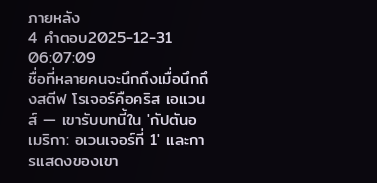ภายหลัง
4 คำตอบ2025-12-31 06:07:09
ชื่อที่หลายคนจะนึกถึงเมื่อนึกถึงสตีฟ โรเจอร์คือคริส เอแวนส์ — เขารับบทนี้ใน 'กัปตันอเมริกา: อเวนเจอร์ที่ 1' และการแสดงของเขา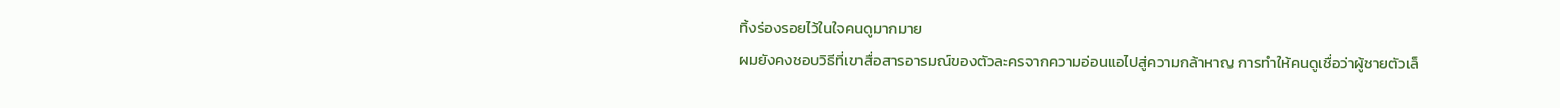ทิ้งร่องรอยไว้ในใจคนดูมากมาย
ผมยังคงชอบวิธีที่เขาสื่อสารอารมณ์ของตัวละครจากความอ่อนแอไปสู่ความกล้าหาญ การทำให้คนดูเชื่อว่าผู้ชายตัวเล็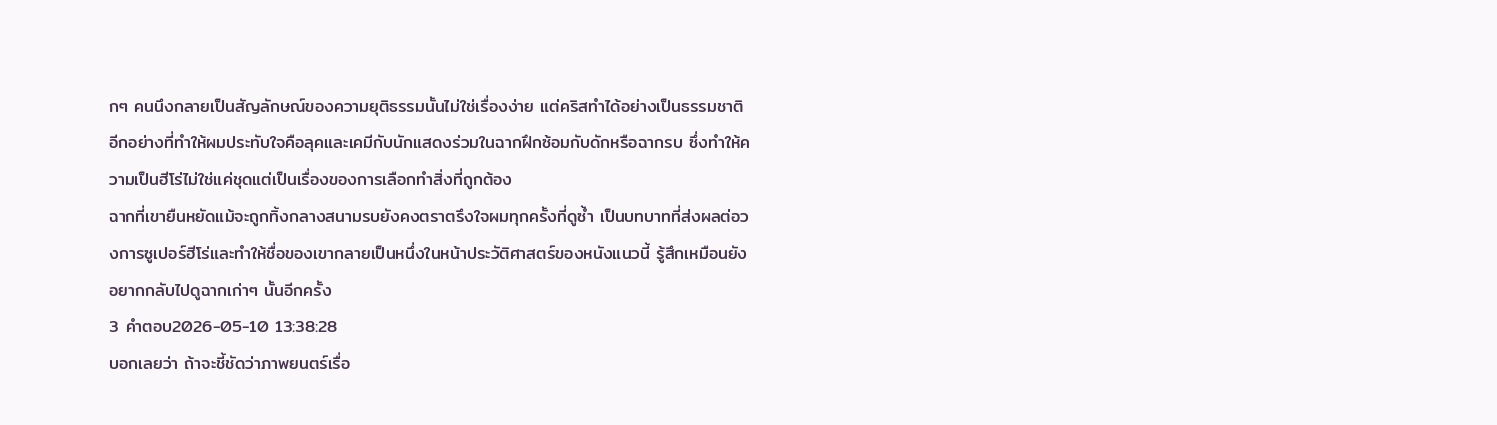กๆ คนนึงกลายเป็นสัญลักษณ์ของความยุติธรรมนั้นไม่ใช่เรื่องง่าย แต่คริสทำได้อย่างเป็นธรรมชาติ อีกอย่างที่ทำให้ผมประทับใจคือลุคและเคมีกับนักแสดงร่วมในฉากฝึกซ้อมกับดักหรือฉากรบ ซึ่งทำให้ความเป็นฮีโร่ไม่ใช่แค่ชุดแต่เป็นเรื่องของการเลือกทำสิ่งที่ถูกต้อง
ฉากที่เขายืนหยัดแม้จะถูกทิ้งกลางสนามรบยังคงตราตรึงใจผมทุกครั้งที่ดูซ้ำ เป็นบทบาทที่ส่งผลต่อวงการซูเปอร์ฮีโร่และทำให้ชื่อของเขากลายเป็นหนึ่งในหน้าประวัติศาสตร์ของหนังแนวนี้ รู้สึกเหมือนยังอยากกลับไปดูฉากเก่าๆ นั้นอีกครั้ง
3 คำตอบ2026-05-10 13:38:28
บอกเลยว่า ถ้าจะชี้ชัดว่าภาพยนตร์เรื่อ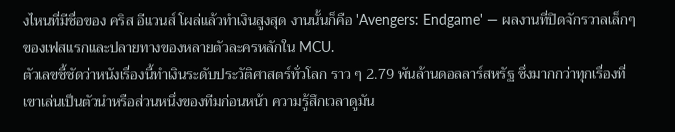งไหนที่มีชื่อของ คริส อีแวนส์ โผล่แล้วทำเงินสูงสุด งานนั้นก็คือ 'Avengers: Endgame' — ผลงานที่ปิดจักรวาลเล็กๆ ของเฟสแรกและปลายทางของหลายตัวละครหลักใน MCU.
ตัวเลขชี้ชัดว่าหนังเรื่องนี้ทำเงินระดับประวัติศาสตร์ทั่วโลก ราว ๆ 2.79 พันล้านดอลลาร์สหรัฐ ซึ่งมากกว่าทุกเรื่องที่เขาเล่นเป็นตัวนำหรือส่วนหนึ่งของทีมก่อนหน้า ความรู้สึกเวลาดูมัน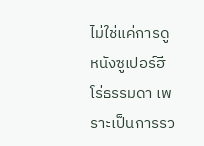ไม่ใช่แค่การดูหนังซูเปอร์ฮีโร่ธรรมดา เพราะเป็นการรว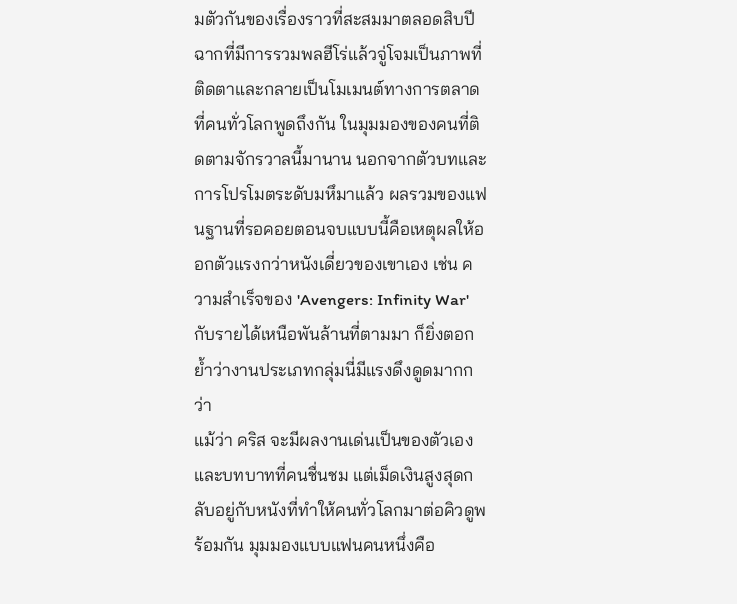มตัวกันของเรื่องราวที่สะสมมาตลอดสิบปี ฉากที่มีการรวมพลฮีโร่แล้วจู่โจมเป็นภาพที่ติดตาและกลายเป็นโมเมนต์ทางการตลาดที่คนทั่วโลกพูดถึงกัน ในมุมมองของคนที่ติดตามจักรวาลนี้มานาน นอกจากตัวบทและการโปรโมตระดับมหึมาแล้ว ผลรวมของแฟนฐานที่รอคอยตอนจบแบบนี้คือเหตุผลให้ออกตัวแรงกว่าหนังเดี่ยวของเขาเอง เช่น ความสำเร็จของ 'Avengers: Infinity War' กับรายได้เหนือพันล้านที่ตามมา ก็ยิ่งตอกย้ำว่างานประเภทกลุ่มนี่มีแรงดึงดูดมากกว่า
แม้ว่า คริส จะมีผลงานเด่นเป็นของตัวเองและบทบาทที่คนชื่นชม แต่เม็ดเงินสูงสุดกลับอยู่กับหนังที่ทำให้คนทั่วโลกมาต่อคิวดูพร้อมกัน มุมมองแบบแฟนคนหนึ่งคือ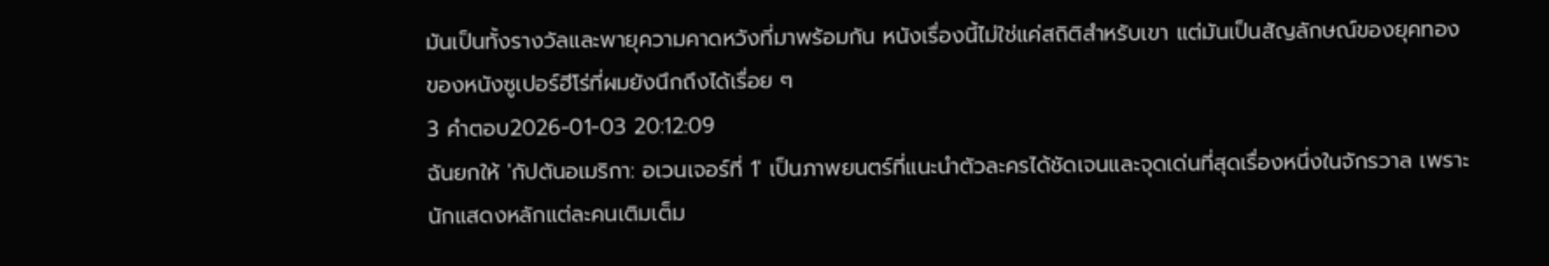มันเป็นทั้งรางวัลและพายุความคาดหวังที่มาพร้อมกัน หนังเรื่องนี้ไม่ใช่แค่สถิติสำหรับเขา แต่มันเป็นสัญลักษณ์ของยุคทองของหนังซูเปอร์ฮีโร่ที่ผมยังนึกถึงได้เรื่อย ๆ
3 คำตอบ2026-01-03 20:12:09
ฉันยกให้ 'กัปตันอเมริกา: อเวนเจอร์ที่ 1' เป็นภาพยนตร์ที่แนะนำตัวละครได้ชัดเจนและจุดเด่นที่สุดเรื่องหนึ่งในจักรวาล เพราะนักแสดงหลักแต่ละคนเติมเต็ม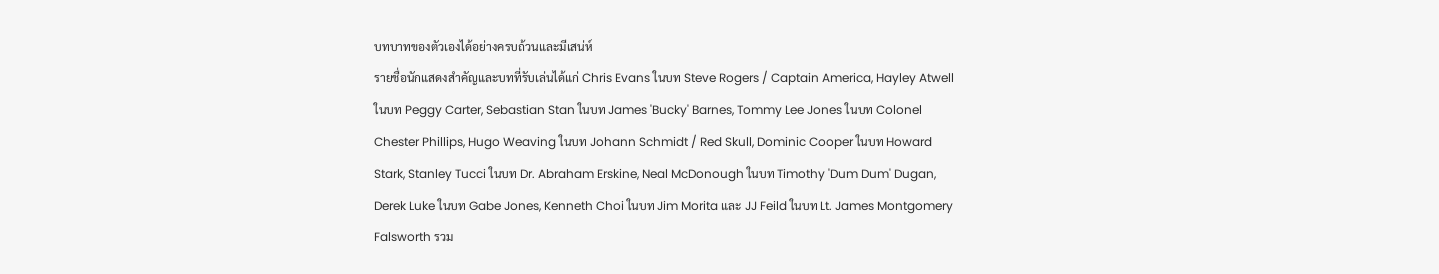บทบาทของตัวเองได้อย่างครบถ้วนและมีเสน่ห์
รายชื่อนักแสดงสำคัญและบทที่รับเล่นได้แก่ Chris Evans ในบท Steve Rogers / Captain America, Hayley Atwell ในบท Peggy Carter, Sebastian Stan ในบท James 'Bucky' Barnes, Tommy Lee Jones ในบท Colonel Chester Phillips, Hugo Weaving ในบท Johann Schmidt / Red Skull, Dominic Cooper ในบท Howard Stark, Stanley Tucci ในบท Dr. Abraham Erskine, Neal McDonough ในบท Timothy 'Dum Dum' Dugan, Derek Luke ในบท Gabe Jones, Kenneth Choi ในบท Jim Morita และ JJ Feild ในบท Lt. James Montgomery Falsworth รวม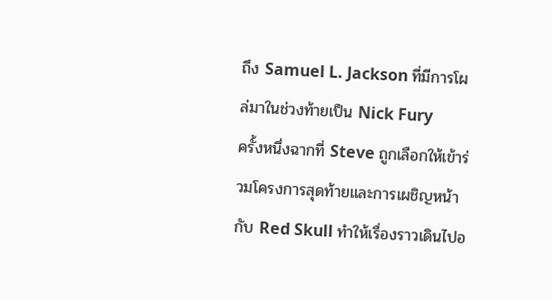ถึง Samuel L. Jackson ที่มีการโผล่มาในช่วงท้ายเป็น Nick Fury
ครั้งหนึ่งฉากที่ Steve ถูกเลือกให้เข้าร่วมโครงการสุดท้ายและการเผชิญหน้ากับ Red Skull ทำให้เรื่องราวเดินไปอ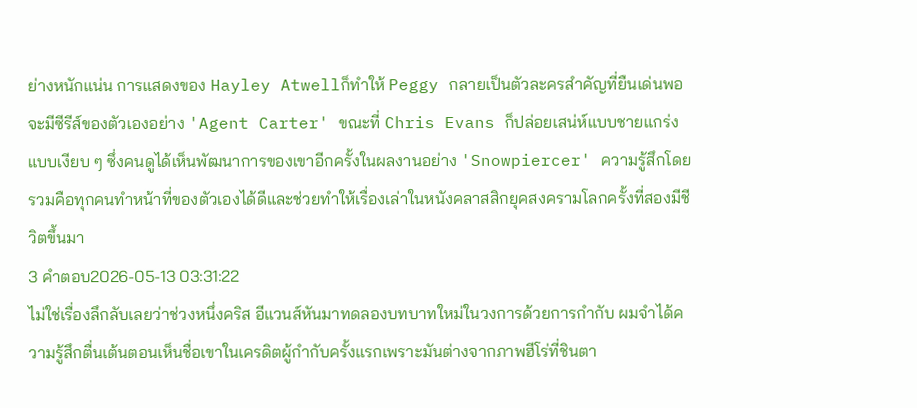ย่างหนักแน่น การแสดงของ Hayley Atwellก็ทำให้ Peggy กลายเป็นตัวละครสำคัญที่ยืนเด่นพอจะมีซีรีส์ของตัวเองอย่าง 'Agent Carter' ขณะที่ Chris Evans ก็ปล่อยเสน่ห์แบบชายแกร่งแบบเงียบ ๆ ซึ่งคนดูได้เห็นพัฒนาการของเขาอีกครั้งในผลงานอย่าง 'Snowpiercer' ความรู้สึกโดยรวมคือทุกคนทำหน้าที่ของตัวเองได้ดีและช่วยทำให้เรื่องเล่าในหนังคลาสสิกยุคสงครามโลกครั้งที่สองมีชีวิตขึ้นมา
3 คำตอบ2026-05-13 03:31:22
ไม่ใช่เรื่องลึกลับเลยว่าช่วงหนึ่งคริส อีแวนส์หันมาทดลองบทบาทใหม่ในวงการด้วยการกำกับ ผมจำได้ความรู้สึกตื่นเต้นตอนเห็นชื่อเขาในเครดิตผู้กำกับครั้งแรกเพราะมันต่างจากภาพฮีโร่ที่ชินตา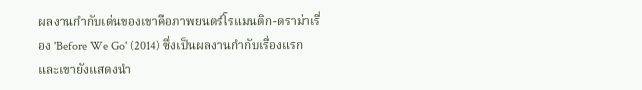ผลงานกำกับเด่นของเขาคือภาพยนตร์โรแมนติก-ดราม่าเรื่อง 'Before We Go' (2014) ซึ่งเป็นผลงานกำกับเรื่องแรกและเขายังแสดงนำ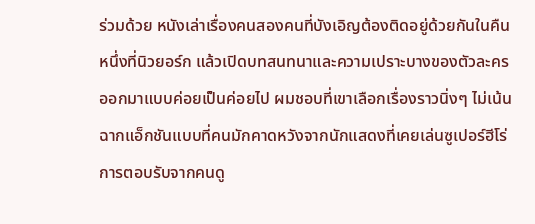ร่วมด้วย หนังเล่าเรื่องคนสองคนที่บังเอิญต้องติดอยู่ด้วยกันในคืนหนึ่งที่นิวยอร์ก แล้วเปิดบทสนทนาและความเปราะบางของตัวละครออกมาแบบค่อยเป็นค่อยไป ผมชอบที่เขาเลือกเรื่องราวนิ่งๆ ไม่เน้นฉากแอ็กชันแบบที่คนมักคาดหวังจากนักแสดงที่เคยเล่นซูเปอร์ฮีโร่
การตอบรับจากคนดู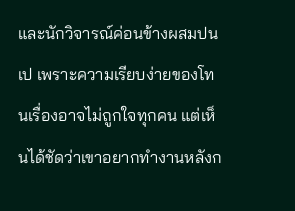และนักวิจารณ์ค่อนข้างผสมปนเป เพราะความเรียบง่ายของโทนเรื่องอาจไม่ถูกใจทุกคน แต่เห็นได้ชัดว่าเขาอยากทำงานหลังก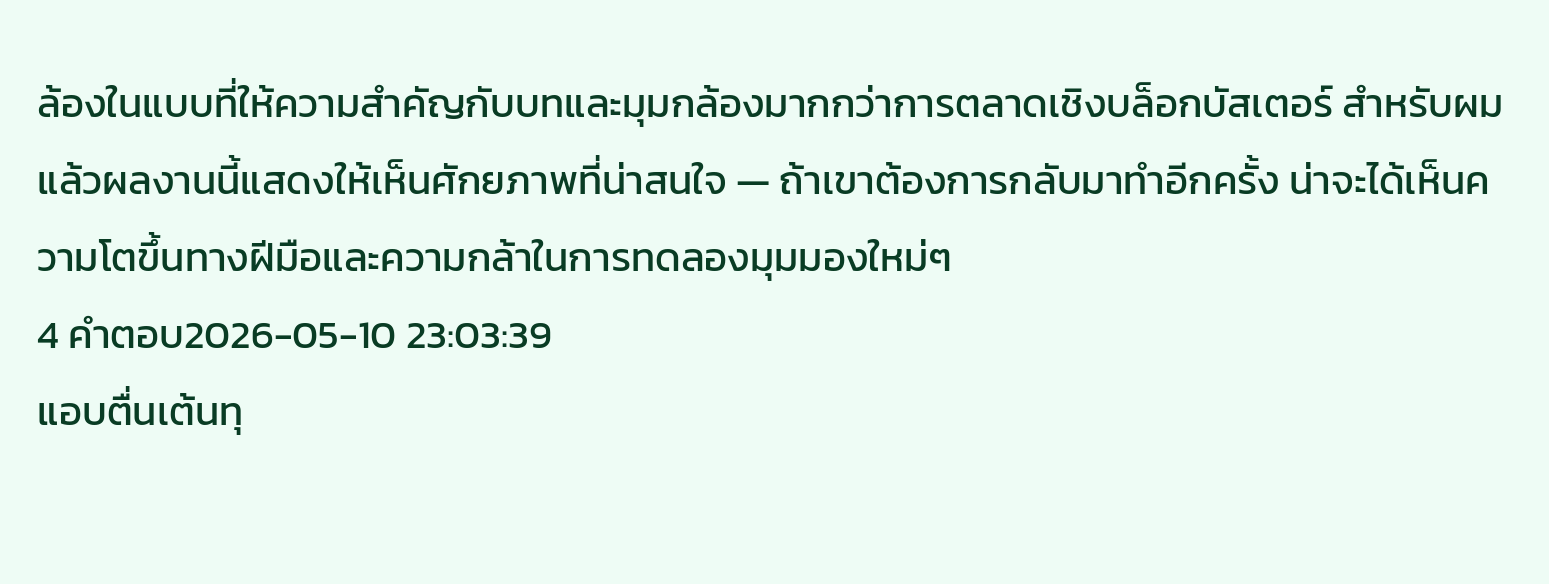ล้องในแบบที่ให้ความสำคัญกับบทและมุมกล้องมากกว่าการตลาดเชิงบล็อกบัสเตอร์ สำหรับผมแล้วผลงานนี้แสดงให้เห็นศักยภาพที่น่าสนใจ — ถ้าเขาต้องการกลับมาทำอีกครั้ง น่าจะได้เห็นความโตขึ้นทางฝีมือและความกล้าในการทดลองมุมมองใหม่ๆ
4 คำตอบ2026-05-10 23:03:39
แอบตื่นเต้นทุ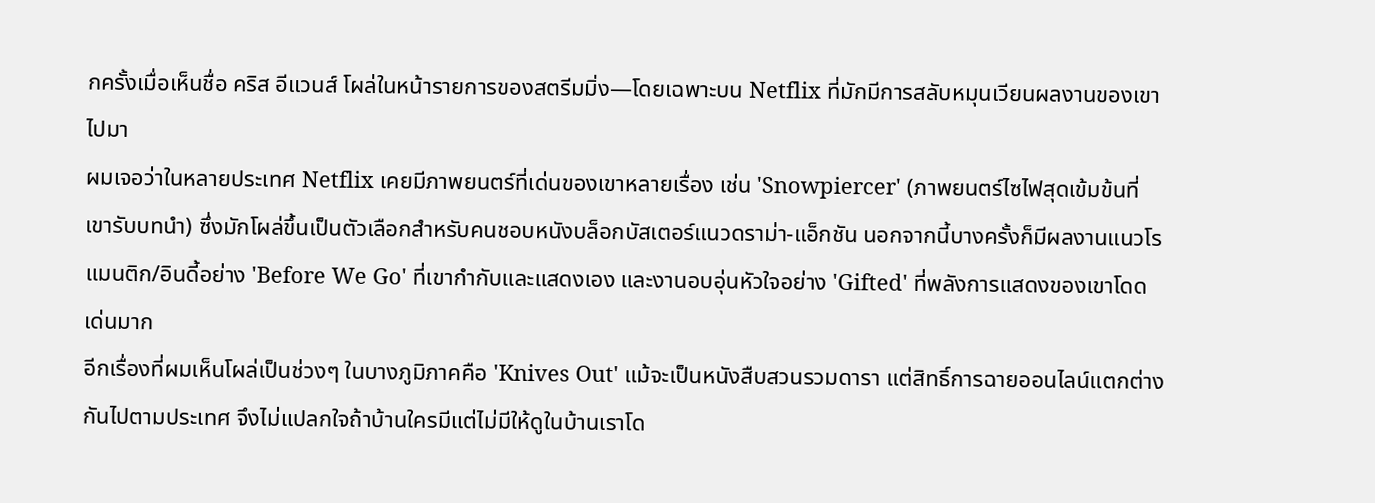กครั้งเมื่อเห็นชื่อ คริส อีแวนส์ โผล่ในหน้ารายการของสตรีมมิ่ง—โดยเฉพาะบน Netflix ที่มักมีการสลับหมุนเวียนผลงานของเขาไปมา
ผมเจอว่าในหลายประเทศ Netflix เคยมีภาพยนตร์ที่เด่นของเขาหลายเรื่อง เช่น 'Snowpiercer' (ภาพยนตร์ไซไฟสุดเข้มข้นที่เขารับบทนำ) ซึ่งมักโผล่ขึ้นเป็นตัวเลือกสำหรับคนชอบหนังบล็อกบัสเตอร์แนวดราม่า-แอ็กชัน นอกจากนี้บางครั้งก็มีผลงานแนวโรแมนติก/อินดี้อย่าง 'Before We Go' ที่เขากำกับและแสดงเอง และงานอบอุ่นหัวใจอย่าง 'Gifted' ที่พลังการแสดงของเขาโดดเด่นมาก
อีกเรื่องที่ผมเห็นโผล่เป็นช่วงๆ ในบางภูมิภาคคือ 'Knives Out' แม้จะเป็นหนังสืบสวนรวมดารา แต่สิทธิ์การฉายออนไลน์แตกต่างกันไปตามประเทศ จึงไม่แปลกใจถ้าบ้านใครมีแต่ไม่มีให้ดูในบ้านเราโด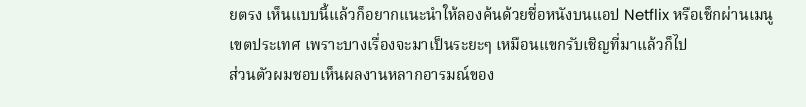ยตรง เห็นแบบนี้แล้วก็อยากแนะนำให้ลองค้นด้วยชื่อหนังบนแอป Netflix หรือเช็กผ่านเมนูเขตประเทศ เพราะบางเรื่องจะมาเป็นระยะๆ เหมือนแขกรับเชิญที่มาแล้วก็ไป
ส่วนตัวผมชอบเห็นผลงานหลากอารมณ์ของ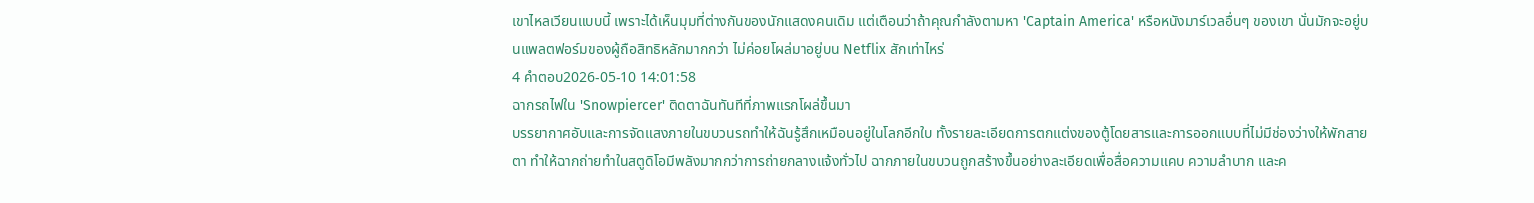เขาไหลเวียนแบบนี้ เพราะได้เห็นมุมที่ต่างกันของนักแสดงคนเดิม แต่เตือนว่าถ้าคุณกำลังตามหา 'Captain America' หรือหนังมาร์เวลอื่นๆ ของเขา นั่นมักจะอยู่บนแพลตฟอร์มของผู้ถือสิทธิหลักมากกว่า ไม่ค่อยโผล่มาอยู่บน Netflix สักเท่าไหร่
4 คำตอบ2026-05-10 14:01:58
ฉากรถไฟใน 'Snowpiercer' ติดตาฉันทันทีที่ภาพแรกโผล่ขึ้นมา
บรรยากาศอับและการจัดแสงภายในขบวนรถทำให้ฉันรู้สึกเหมือนอยู่ในโลกอีกใบ ทั้งรายละเอียดการตกแต่งของตู้โดยสารและการออกแบบที่ไม่มีช่องว่างให้พักสายตา ทำให้ฉากถ่ายทำในสตูดิโอมีพลังมากกว่าการถ่ายกลางแจ้งทั่วไป ฉากภายในขบวนถูกสร้างขึ้นอย่างละเอียดเพื่อสื่อความแคบ ความลำบาก และค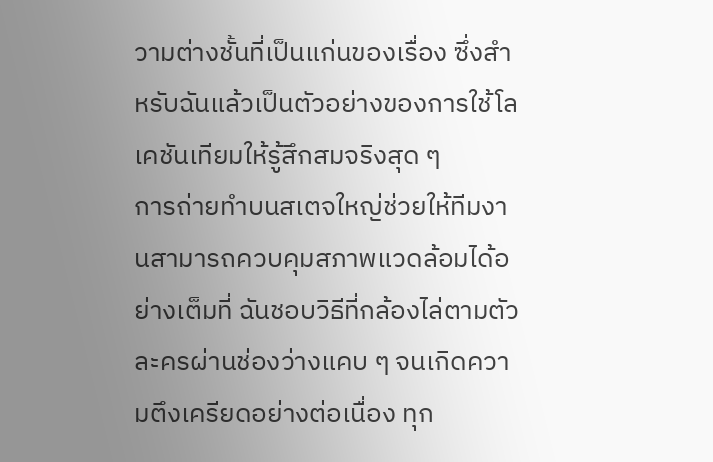วามต่างชั้นที่เป็นแก่นของเรื่อง ซึ่งสำหรับฉันแล้วเป็นตัวอย่างของการใช้โลเคชันเทียมให้รู้สึกสมจริงสุด ๆ
การถ่ายทำบนสเตจใหญ่ช่วยให้ทีมงานสามารถควบคุมสภาพแวดล้อมได้อย่างเต็มที่ ฉันชอบวิธีที่กล้องไล่ตามตัวละครผ่านช่องว่างแคบ ๆ จนเกิดความตึงเครียดอย่างต่อเนื่อง ทุก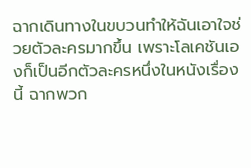ฉากเดินทางในขบวนทำให้ฉันเอาใจช่วยตัวละครมากขึ้น เพราะโลเคชันเองก็เป็นอีกตัวละครหนึ่งในหนังเรื่องนี้ ฉากพวก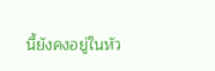นี้ยังคงอยู่ในหัว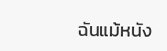ฉันแม้หนัง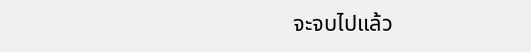จะจบไปแล้ว